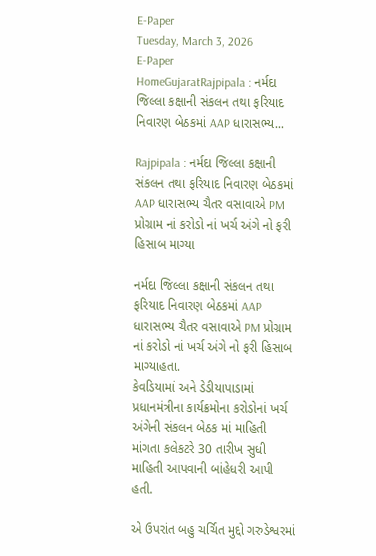E-Paper
Tuesday, March 3, 2026
E-Paper
HomeGujaratRajpipala : નર્મદા જિલ્લા કક્ષાની સંકલન તથા ફરિયાદ નિવારણ બેઠકમાં AAP ધારાસભ્ય...

Rajpipala : નર્મદા જિલ્લા કક્ષાની સંકલન તથા ફરિયાદ નિવારણ બેઠકમાં AAP ધારાસભ્ય ચૈતર વસાવાએ PM પ્રોગ્રામ નાં કરોડો નાં ખર્ચ અંગે નો ફરી હિસાબ માગ્યા

નર્મદા જિલ્લા કક્ષાની સંકલન તથા ફરિયાદ નિવારણ બેઠકમાં AAP ધારાસભ્ય ચૈતર વસાવાએ PM પ્રોગ્રામ નાં કરોડો નાં ખર્ચ અંગે નો ફરી હિસાબ માગ્યાહતા.
કેવડિયામાં અને ડેડીયાપાડામાં પ્રધાનમંત્રીના કાર્યક્રમોના કરોડોનાં ખર્ચ અંગેની સંકલન બેઠક માં માહિતી માંગતા કલેકટરે 30 તારીખ સુધી માહિતી આપવાની બાંહેધરી આપી હતી.

એ ઉપરાંત બહુ ચર્ચિત મુદ્દો ગરુડેશ્વરમાં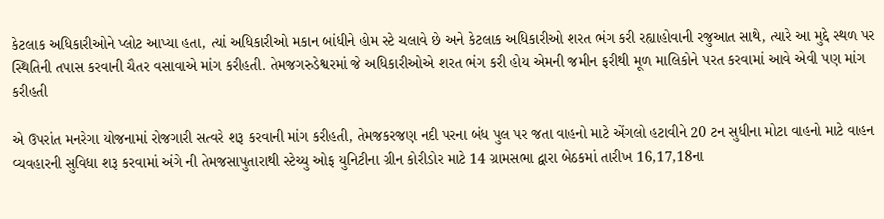કેટલાક અધિકારીઓને પ્લોટ આપ્યા હતા, ત્યાં અધિકારીઓ મકાન બાંધીને હોમ સ્ટે ચલાવે છે અને કેટલાક અધિકારીઓ શરત ભંગ કરી રહ્યાહોવાની રજુઆત સાથે, ત્યારે આ મુદ્દે સ્થળ પર સ્થિતિની તપાસ કરવાની ચૈતર વસાવાએ માંગ કરીહતી. તેમજગરુડેશ્વરમાં જે અધિકારીઓએ શરત ભંગ કરી હોય એમની જમીન ફરીથી મૂળ માલિકોને પરત કરવામાં આવે એવી પણ માંગ કરીહતી

એ ઉપરાંત મનરેગા યોજનામાં રોજગારી સત્વરે શરૂ કરવાની માંગ કરીહતી, તેમજકરજણ નદી પરના બંધ પુલ પર જતા વાહનો માટે એંગલો હટાવીને 20 ટન સુધીના મોટા વાહનો માટે વાહન વ્યવહારની સુવિધા શરૂ કરવામાં અંગે ની તેમજસાપુતારાથી સ્ટેચ્યુ ઓફ યુનિટીના ગ્રીન કોરીડોર માટે 14 ગ્રામસભા દ્વારા બેઠકમાં તારીખ 16,17,18ના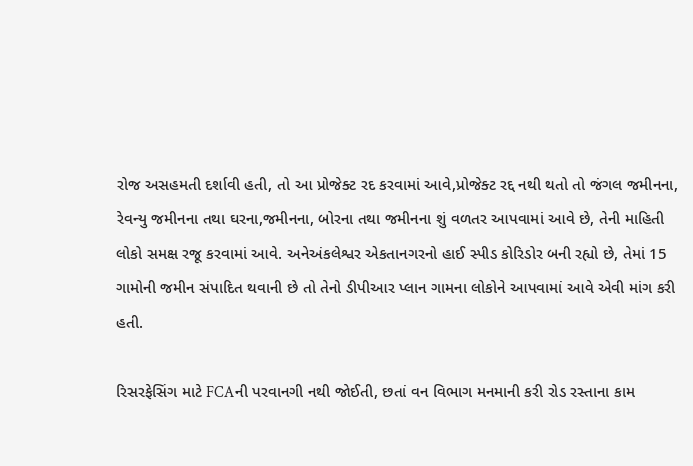રોજ અસહમતી દર્શાવી હતી, તો આ પ્રોજેક્ટ રદ કરવામાં આવે,પ્રોજેક્ટ રદ્દ નથી થતો તો જંગલ જમીનના, રેવન્યુ જમીનના તથા ઘરના,જમીનના, બોરના તથા જમીનના શું વળતર આપવામાં આવે છે, તેની માહિતી લોકો સમક્ષ રજૂ કરવામાં આવે. અનેઅંકલેશ્વર એકતાનગરનો હાઈ સ્પીડ કોરિડોર બની રહ્યો છે, તેમાં 15 ગામોની જમીન સંપાદિત થવાની છે તો તેનો ડીપીઆર પ્લાન ગામના લોકોને આપવામાં આવે એવી માંગ કરી હતી.

રિસરફેસિંગ માટે FCAની પરવાનગી નથી જોઈતી, છતાં વન વિભાગ મનમાની કરી રોડ રસ્તાના કામ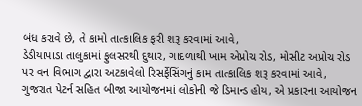બંધ કરાવે છે, તે કામો તાત્કાલિક ફરી શરૂ કરવામાં આવે,
ડેડીયાપાડા તાલુકામાં ફુલસરથી દુથાર, ગાદળાથી ખામ એપ્રોચ રોડ, મોસીટ અપ્રોચ રોડ પર વન વિભાગ દ્વારા અટકાવેલો રિસર્ફેસિંગનું કામ તાત્કાલિક શરૂ કરવામાં આવે,
ગુજરાત પેટર્ન સહિત બીજા આયોજનમાં લોકોની જે ડિમાન્ડ હોય, એ પ્રકારના આયોજન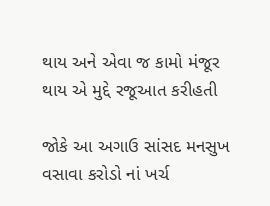થાય અને એવા જ કામો મંજૂર થાય એ મુદ્દે રજૂઆત કરીહતી

જોકે આ અગાઉ સાંસદ મનસુખ વસાવા કરોડો નાં ખર્ચ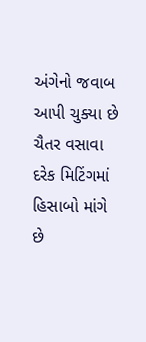અંગેનો જવાબ આપી ચુક્યા છે
ચૈતર વસાવા દરેક મિટિંગમાં હિસાબો માંગે છે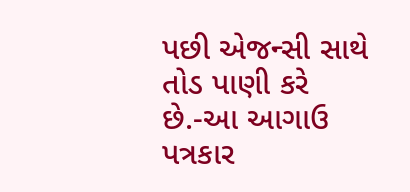પછી એજન્સી સાથે તોડ પાણી કરે છે.-આ આગાઉ પત્રકાર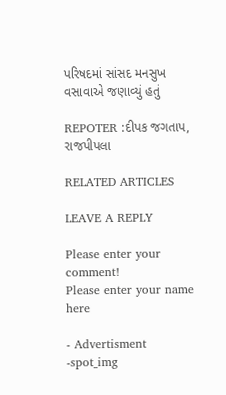પરિષદમાં સાંસદ મનસુખ વસાવાએ જણાવ્યું હતું

REPOTER :દીપક જગતાપ, રાજપીપલા

RELATED ARTICLES

LEAVE A REPLY

Please enter your comment!
Please enter your name here

- Advertisment -spot_img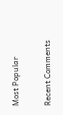Most Popular

Recent Comments